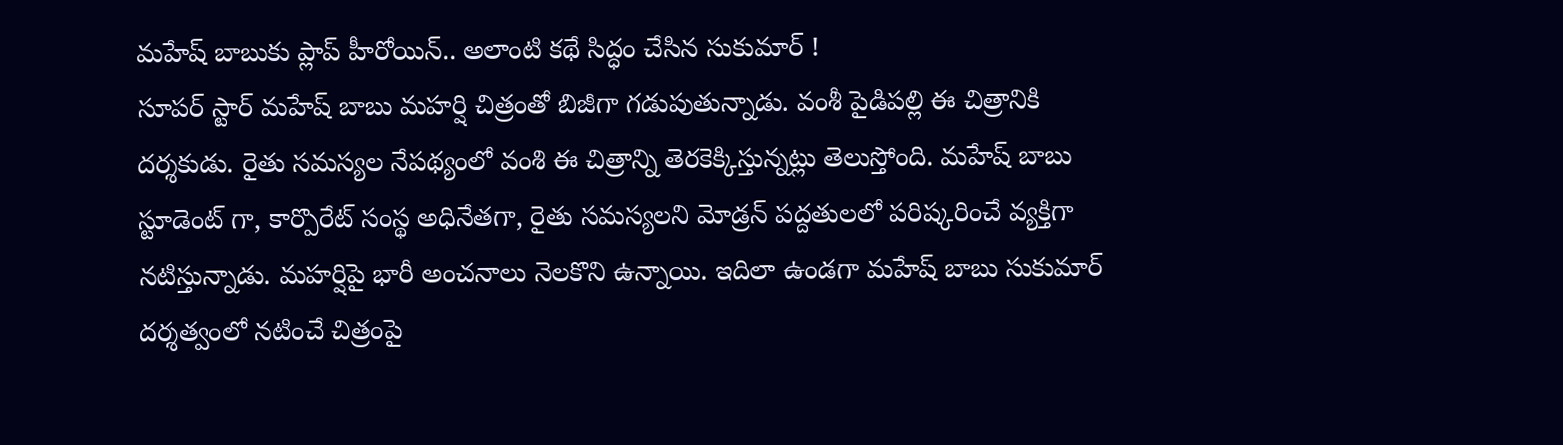మహేష్ బాబుకు ప్లాప్ హీరోయిన్.. అలాంటి కథే సిద్ధం చేసిన సుకుమార్ !
సూపర్ స్టార్ మహేష్ బాబు మహర్షి చిత్రంతో బిజీగా గడుపుతున్నాడు. వంశీ పైడిపల్లి ఈ చిత్రానికి దర్శకుడు. రైతు సమస్యల నేపథ్యంలో వంశి ఈ చిత్రాన్ని తెరకెక్కిస్తున్నట్లు తెలుస్తోంది. మహేష్ బాబు స్టూడెంట్ గా, కార్పొరేట్ సంస్థ అధినేతగా, రైతు సమస్యలని మోడ్రన్ పద్దతులలో పరిష్కరించే వ్యక్తిగా నటిస్తున్నాడు. మహర్షిపై భారీ అంచనాలు నెలకొని ఉన్నాయి. ఇదిలా ఉండగా మహేష్ బాబు సుకుమార్ దర్శత్వంలో నటించే చిత్రంపై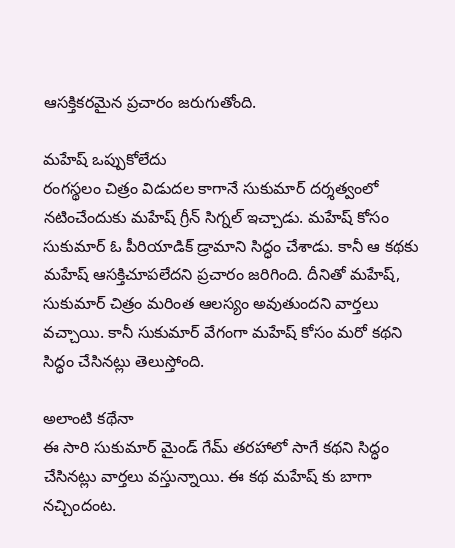ఆసక్తికరమైన ప్రచారం జరుగుతోంది.

మహేష్ ఒప్పుకోలేదు
రంగస్థలం చిత్రం విడుదల కాగానే సుకుమార్ దర్శత్వంలో నటించేందుకు మహేష్ గ్రీన్ సిగ్నల్ ఇచ్చాడు. మహేష్ కోసం సుకుమార్ ఓ పీరియాడిక్ డ్రామాని సిద్ధం చేశాడు. కానీ ఆ కథకు మహేష్ ఆసక్తిచూపలేదని ప్రచారం జరిగింది. దీనితో మహేష్, సుకుమార్ చిత్రం మరింత ఆలస్యం అవుతుందని వార్తలు వచ్చాయి. కానీ సుకుమార్ వేగంగా మహేష్ కోసం మరో కథని సిద్ధం చేసినట్లు తెలుస్తోంది.

అలాంటి కథేనా
ఈ సారి సుకుమార్ మైండ్ గేమ్ తరహాలో సాగే కథని సిద్ధం చేసినట్లు వార్తలు వస్తున్నాయి. ఈ కథ మహేష్ కు బాగా నచ్చిందంట.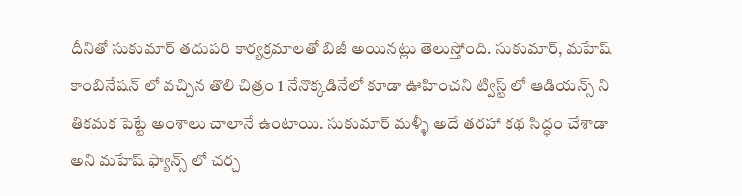దీనితో సుకుమార్ తదుపరి కార్యక్రమాలతో బిజీ అయినట్లు తెలుస్తోంది. సుకుమార్, మహేష్ కాంబినేషన్ లో వచ్చిన తొలి చిత్రం 1 నేనొక్కడినేలో కూడా ఊహించని ట్విస్ట్ లో ఆడియన్స్ ని తికమక పెట్టే అంశాలు చాలానే ఉంటాయి. సుకుమార్ మళ్ళీ అదే తరహా కథ సిద్ధం చేశాడా అని మహేష్ ఫ్యాన్స్ లో చర్చ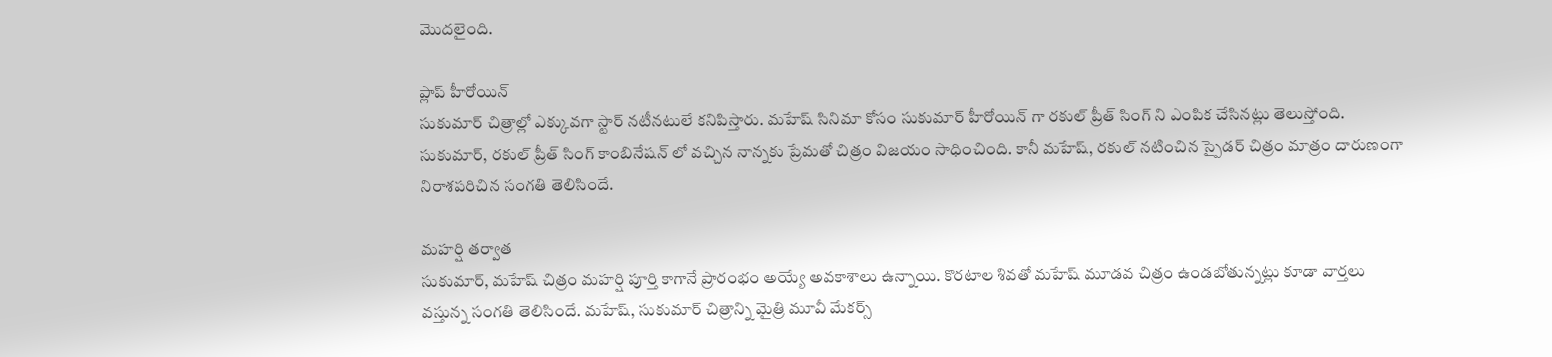మొదలైంది.

ప్లాప్ హీరోయిన్
సుకుమార్ చిత్రాల్లో ఎక్కువగా స్టార్ నటీనటులే కనిపిస్తారు. మహేష్ సినిమా కోసం సుకుమార్ హీరోయిన్ గా రకుల్ ప్రీత్ సింగ్ ని ఎంపిక చేసినట్లు తెలుస్తోంది. సుకుమార్, రకుల్ ప్రీత్ సింగ్ కాంబినేషన్ లో వచ్చిన నాన్నకు ప్రేమతో చిత్రం విజయం సాధించింది. కానీ మహేష్, రకుల్ నటించిన స్పైడర్ చిత్రం మాత్రం దారుణంగా నిరాశపరిచిన సంగతి తెలిసిందే.

మహర్షి తర్వాత
సుకుమార్, మహేష్ చిత్రం మహర్షి పూర్తి కాగానే ప్రారంభం అయ్యే అవకాశాలు ఉన్నాయి. కొరటాల శివతో మహేష్ మూడవ చిత్రం ఉండబోతున్నట్లు కూడా వార్తలు వస్తున్న సంగతి తెలిసిందే. మహేష్, సుకుమార్ చిత్రాన్ని మైత్రి మూవీ మేకర్స్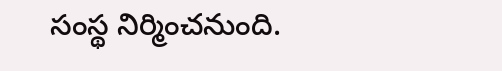సంస్థ నిర్మించనుంది.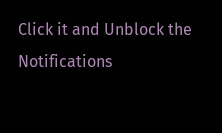Click it and Unblock the Notifications